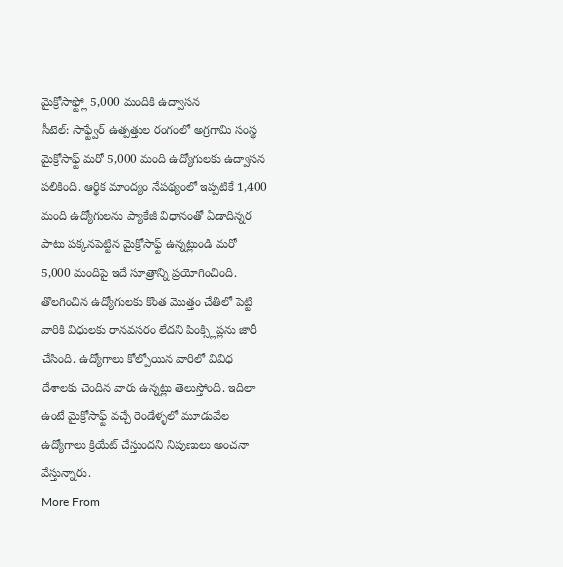మైక్రోసాఫ్ట్లో 5,000 మందికి ఉద్వాసన
సీటెల్: సాఫ్ట్వేర్ ఉత్పత్తుల రంగంలో అగ్రగామి సంస్థ మైక్రోసాఫ్ట్ మరో 5,000 మంది ఉద్యోగులకు ఉద్వాసన పలికింది. ఆర్థిక మాంద్యం నేపథ్యంలో ఇప్పటికే 1,400 మంది ఉద్యోగులను ప్యాకేజీ విధానంతో ఏడాదిన్నర పాటు పక్కనపెట్టిన మైక్రోసాఫ్ట్ ఉన్నట్లుండి మరో 5,000 మందిపై ఇదే సూత్రాన్ని ప్రయోగించింది. తొలగించిన ఉద్యోగులకు కొంత మొత్తం చేతిలో పెట్టి వారికి విధులకు రానవసరం లేదని పింక్స్లిప్లను జారీ చేసింది. ఉద్యోగాలు కోల్పోయిన వారిలో వివిధ దేశాలకు చెందిన వారు ఉన్నట్లు తెలుస్తోంది. ఇదిలా ఉంటే మైక్రోసాఫ్ట్ వచ్చే రెండేళ్ళలో మూడువేల ఉద్యోగాలు క్రియేట్ చేస్తుందని నిపుణులు అంచనా వేస్తున్నారు.
More From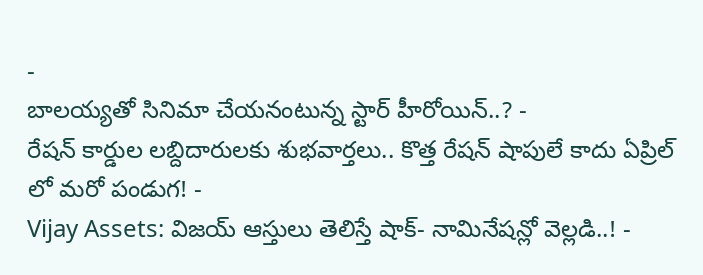-
బాలయ్యతో సినిమా చేయనంటున్న స్టార్ హీరోయిన్..? -
రేషన్ కార్డుల లబ్దిదారులకు శుభవార్తలు.. కొత్త రేషన్ షాపులే కాదు ఏప్రిల్ లో మరో పండుగ! -
Vijay Assets: విజయ్ ఆస్తులు తెలిస్తే షాక్- నామినేషన్లో వెల్లడి..! -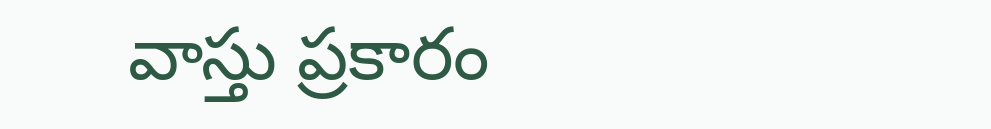వాస్తు ప్రకారం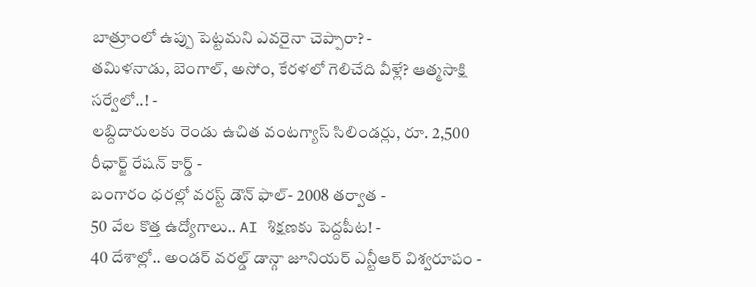బాత్రూంలో ఉప్పు పెట్టమని ఎవరైనా చెప్పారా? -
తమిళనాడు, బెంగాల్, అసోం, కేరళలో గెలిచేది వీళ్లే? ఆత్మసాక్షి సర్వేలో..! -
లబ్దిదారులకు రెండు ఉచిత వంటగ్యాస్ సిలిండర్లు, రూ. 2,500 రీఛార్జ్ రేషన్ కార్డ్ -
బంగారం ధరల్లో వరస్ట్ డౌన్ ఫాల్- 2008 తర్వాత -
50 వేల కొత్త ఉద్యోగాలు.. AI శిక్షణకు పెద్దపీట! -
40 దేశాల్లో.. అండర్ వరల్డ్ డాన్గా జూనియర్ ఎన్టీఆర్ విశ్వరూపం -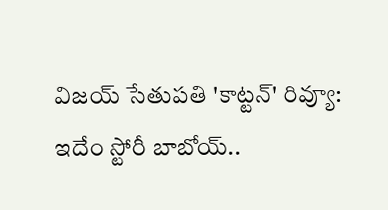విజయ్ సేతుపతి 'కాట్టన్' రివ్యూ: ఇదేం స్టోరీ బాబోయ్..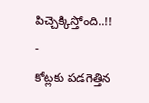పిచ్చెక్కిస్తోంది..!! -
కోట్లకు పడగెత్తిన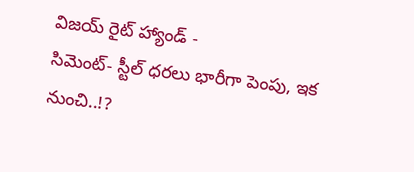విజయ్ రైట్ హ్యాండ్ -
సిమెంట్- స్టీల్ ధరలు భారీగా పెంపు, ఇక నుంచి..!?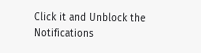Click it and Unblock the Notifications